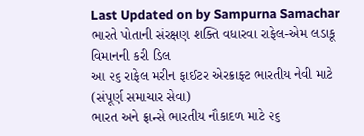Last Updated on by Sampurna Samachar
ભારતે પોતાની સંરક્ષણ શક્તિ વધારવા રાફેલ-એમ લડાકૂ વિમાનની કરી ડિલ
આ ૨૬ રાફેલ મરીન ફાઈટર એરક્રાફ્ટ ભારતીય નેવી માટે
(સંપૂર્ણ સમાચાર સેવા)
ભારત અને ફ્રાન્સે ભારતીય નૌકાદળ માટે ૨૬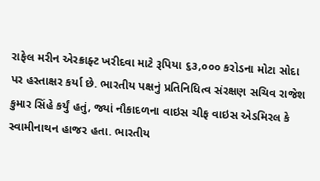રાફેલ મરીન એરક્રાફ્ટ ખરીદવા માટે રૂપિયા ૬૩,૦૦૦ કરોડના મોટા સોદા પર હસ્તાક્ષર કર્યા છે. ભારતીય પક્ષનું પ્રતિનિધિત્વ સંરક્ષણ સચિવ રાજેશ કુમાર સિંહે કર્યું હતું, જ્યાં નૌકાદળના વાઇસ ચીફ વાઇસ એડમિરલ કે સ્વામીનાથન હાજર હતા. ભારતીય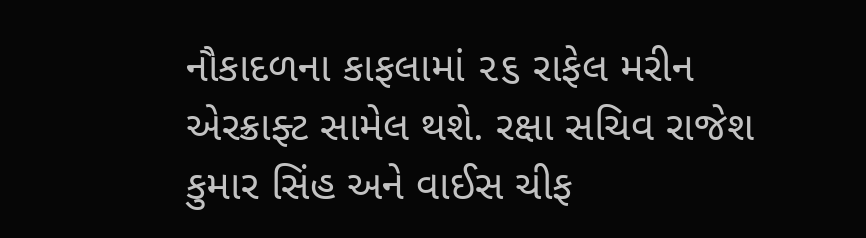નૌકાદળના કાફલામાં ૨૬ રાફેલ મરીન એરક્રાફ્ટ સામેલ થશે. રક્ષા સચિવ રાજેશ કુમાર સિંહ અને વાઈસ ચીફ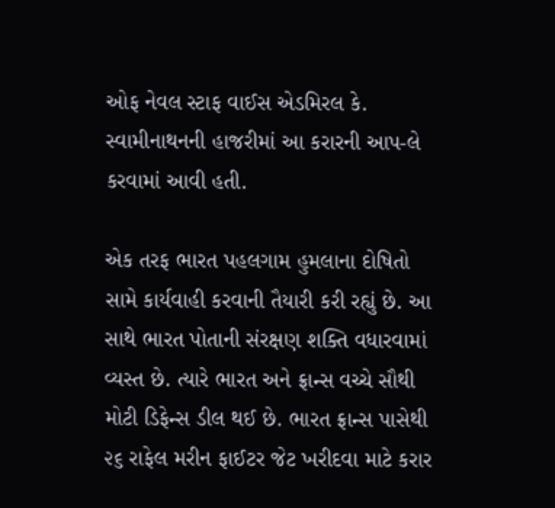ઓફ નેવલ સ્ટાફ વાઈસ એડમિરલ કે. સ્વામીનાથનની હાજરીમાં આ કરારની આપ-લે કરવામાં આવી હતી.

એક તરફ ભારત પહલગામ હુમલાના દોષિતો સામે કાર્યવાહી કરવાની તૈયારી કરી રહ્યું છે. આ સાથે ભારત પોતાની સંરક્ષણ શક્તિ વધારવામાં વ્યસ્ત છે. ત્યારે ભારત અને ફ્રાન્સ વચ્ચે સૌથી મોટી ડિફેન્સ ડીલ થઈ છે. ભારત ફ્રાન્સ પાસેથી ૨૬ રાફેલ મરીન ફાઈટર જેટ ખરીદવા માટે કરાર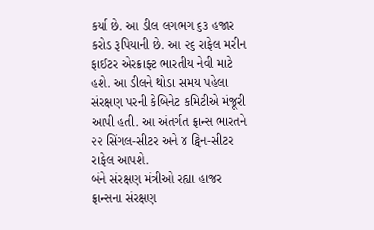કર્યા છે. આ ડીલ લગભગ ૬૩ હજાર કરોડ રૂપિયાની છે. આ ૨૬ રાફેલ મરીન ફાઈટર એરક્રાફ્ટ ભારતીય નેવી માટે હશે. આ ડીલને થોડા સમય પહેલા સંરક્ષણ પરની કેબિનેટ કમિટીએ મંજૂરી આપી હતી. આ અંતર્ગત ફ્રાન્સ ભારતને ૨૨ સિંગલ-સીટર અને ૪ ટ્વિન-સીટર રાફેલ આપશે.
બંને સંરક્ષણ મંત્રીઓ રહ્યા હાજર
ફ્રાન્સના સંરક્ષણ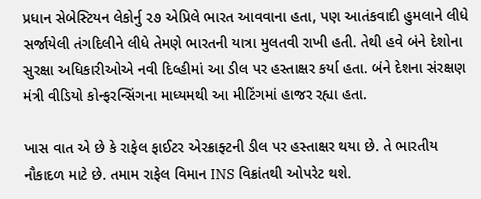પ્રધાન સેબેસ્ટિયન લેકોર્નુ ૨૭ એપ્રિલે ભારત આવવાના હતા, પણ આતંકવાદી હુમલાને લીધે સર્જાયેલી તંગદિલીને લીધે તેમણે ભારતની યાત્રા મુલતવી રાખી હતી. તેથી હવે બંને દેશોના સુરક્ષા અધિકારીઓએ નવી દિલ્હીમાં આ ડીલ પર હસ્તાક્ષર કર્યા હતા. બંને દેશના સંરક્ષણ મંત્રી વીડિયો કોન્ફરન્સિંગના માધ્યમથી આ મીટિંગમાં હાજર રહ્યા હતા.

ખાસ વાત એ છે કે રાફેલ ફાઈટર એરક્રાફ્ટની ડીલ પર હસ્તાક્ષર થયા છે. તે ભારતીય નૌકાદળ માટે છે. તમામ રાફેલ વિમાન INS વિક્રાંતથી ઓપરેટ થશે.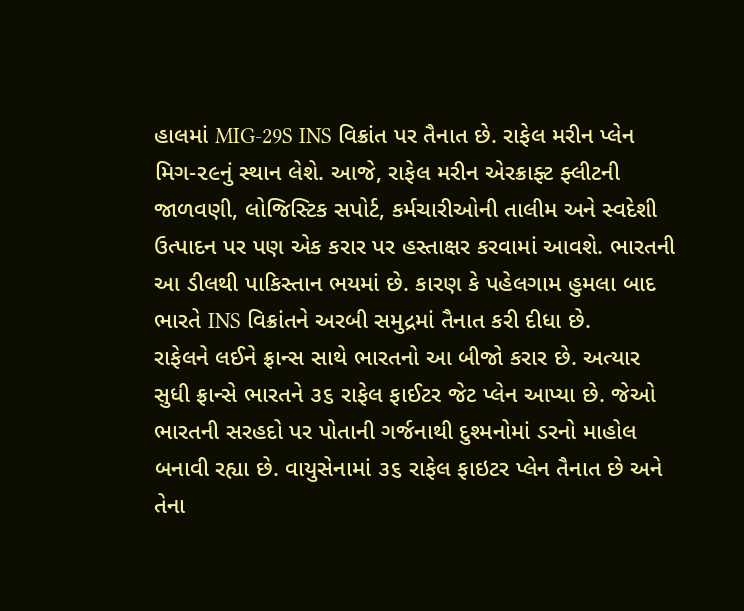હાલમાં MIG-29S INS વિક્રાંત પર તૈનાત છે. રાફેલ મરીન પ્લેન મિગ-૨૯નું સ્થાન લેશે. આજે, રાફેલ મરીન એરક્રાફ્ટ ફ્લીટની જાળવણી, લોજિસ્ટિક સપોર્ટ, કર્મચારીઓની તાલીમ અને સ્વદેશી ઉત્પાદન પર પણ એક કરાર પર હસ્તાક્ષર કરવામાં આવશે. ભારતની આ ડીલથી પાકિસ્તાન ભયમાં છે. કારણ કે પહેલગામ હુમલા બાદ ભારતે INS વિક્રાંતને અરબી સમુદ્રમાં તૈનાત કરી દીધા છે.
રાફેલને લઈને ફ્રાન્સ સાથે ભારતનો આ બીજો કરાર છે. અત્યાર સુધી ફ્રાન્સે ભારતને ૩૬ રાફેલ ફાઈટર જેટ પ્લેન આપ્યા છે. જેઓ ભારતની સરહદો પર પોતાની ગર્જનાથી દુશ્મનોમાં ડરનો માહોલ બનાવી રહ્યા છે. વાયુસેનામાં ૩૬ રાફેલ ફાઇટર પ્લેન તૈનાત છે અને તેના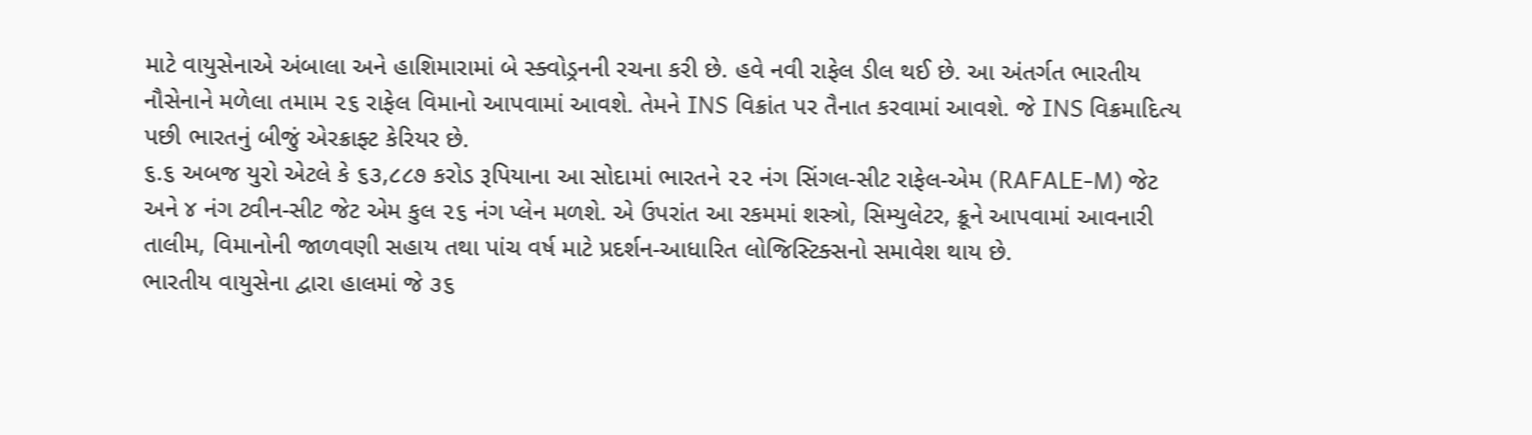માટે વાયુસેનાએ અંબાલા અને હાશિમારામાં બે સ્ક્વોડ્રનની રચના કરી છે. હવે નવી રાફેલ ડીલ થઈ છે. આ અંતર્ગત ભારતીય નૌસેનાને મળેલા તમામ ૨૬ રાફેલ વિમાનો આપવામાં આવશે. તેમને INS વિક્રાંત પર તૈનાત કરવામાં આવશે. જે INS વિક્રમાદિત્ય પછી ભારતનું બીજું એરક્રાફ્ટ કેરિયર છે.
૬.૬ અબજ યુરો એટલે કે ૬૩,૮૮૭ કરોડ રૂપિયાના આ સોદામાં ભારતને ૨૨ નંગ સિંગલ-સીટ રાફેલ-એમ (RAFALE-M) જેટ અને ૪ નંગ ટ્વીન-સીટ જેટ એમ કુલ ૨૬ નંગ પ્લેન મળશે. એ ઉપરાંત આ રકમમાં શસ્ત્રો, સિમ્યુલેટર, ક્રૂને આપવામાં આવનારી તાલીમ, વિમાનોની જાળવણી સહાય તથા પાંચ વર્ષ માટે પ્રદર્શન-આધારિત લોજિસ્ટિક્સનો સમાવેશ થાય છે.
ભારતીય વાયુસેના દ્વારા હાલમાં જે ૩૬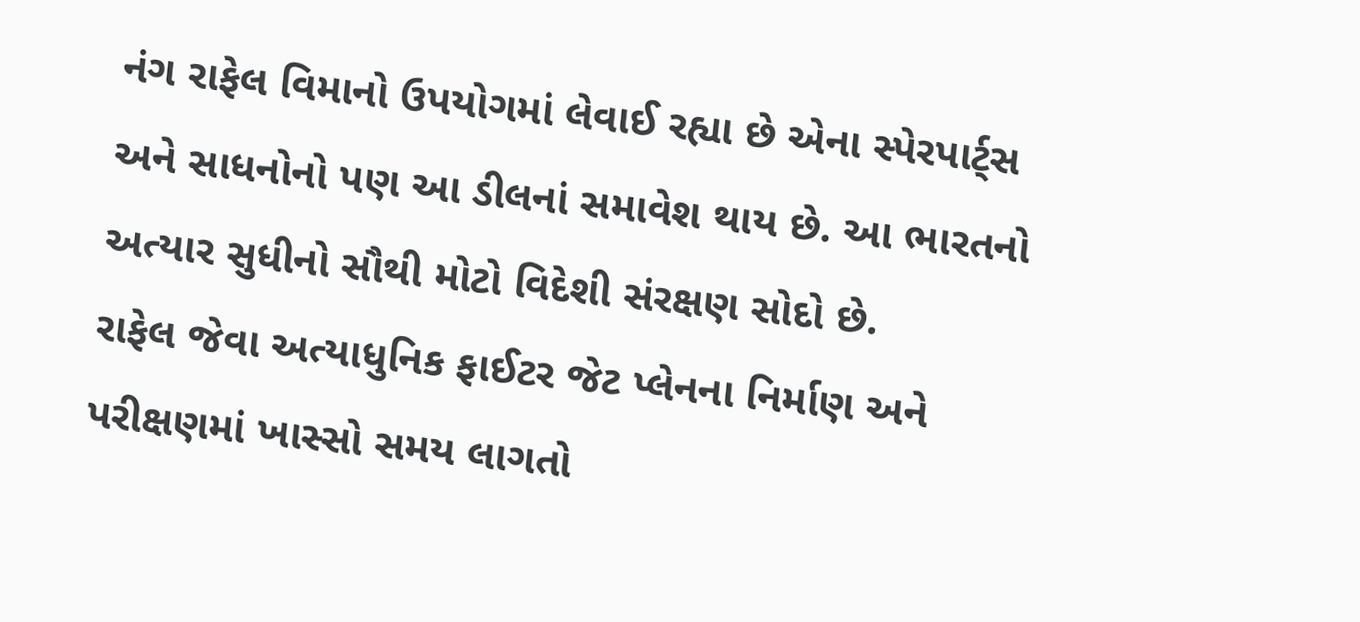નંગ રાફેલ વિમાનો ઉપયોગમાં લેવાઈ રહ્યા છે એના સ્પેરપાર્ટ્સ અને સાધનોનો પણ આ ડીલનાં સમાવેશ થાય છે. આ ભારતનો અત્યાર સુધીનો સૌથી મોટો વિદેશી સંરક્ષણ સોદો છે.
રાફેલ જેવા અત્યાધુનિક ફાઈટર જેટ પ્લેનના નિર્માણ અને પરીક્ષણમાં ખાસ્સો સમય લાગતો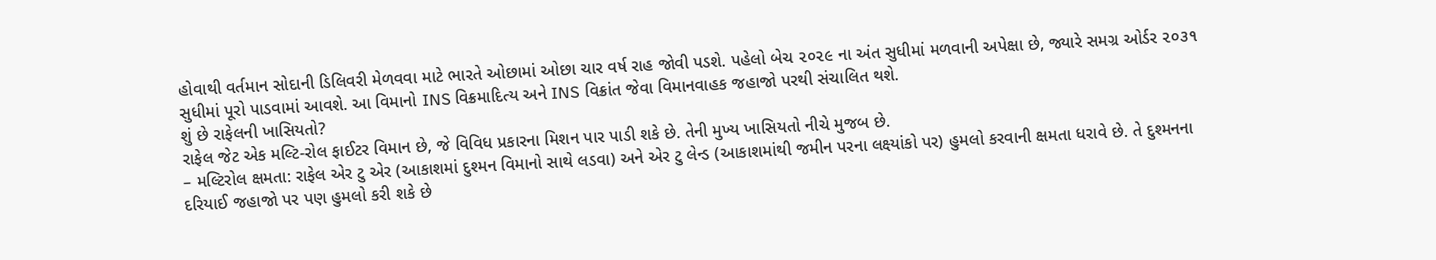હોવાથી વર્તમાન સોદાની ડિલિવરી મેળવવા માટે ભારતે ઓછામાં ઓછા ચાર વર્ષ રાહ જોવી પડશે. પહેલો બેચ ૨૦૨૯ ના અંત સુધીમાં મળવાની અપેક્ષા છે, જ્યારે સમગ્ર ઓર્ડર ૨૦૩૧ સુધીમાં પૂરો પાડવામાં આવશે. આ વિમાનો INS વિક્રમાદિત્ય અને INS વિક્રાંત જેવા વિમાનવાહક જહાજો પરથી સંચાલિત થશે.
શું છે રાફેલની ખાસિયતો?
રાફેલ જેટ એક મલ્ટિ-રોલ ફાઈટર વિમાન છે, જે વિવિધ પ્રકારના મિશન પાર પાડી શકે છે. તેની મુખ્ય ખાસિયતો નીચે મુજબ છે.
– મલ્ટિરોલ ક્ષમતા: રાફેલ એર ટુ એર (આકાશમાં દુશ્મન વિમાનો સાથે લડવા) અને એર ટુ લેન્ડ (આકાશમાંથી જમીન પરના લક્ષ્યાંકો પર) હુમલો કરવાની ક્ષમતા ધરાવે છે. તે દુશ્મનના દરિયાઈ જહાજો પર પણ હુમલો કરી શકે છે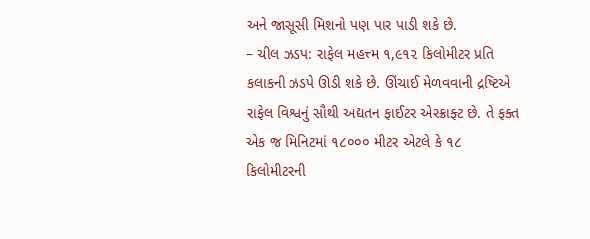અને જાસૂસી મિશનો પણ પાર પાડી શકે છે.
– ચીલ ઝડપ: રાફેલ મહત્ત્મ ૧,૯૧૨ કિલોમીટર પ્રતિ કલાકની ઝડપે ઊડી શકે છે. ઊંચાઈ મેળવવાની દ્રષ્ટિએ રાફેલ વિશ્વનું સૌથી અદ્યતન ફાઈટર એરક્રાફ્ટ છે. તે ફક્ત એક જ મિનિટમાં ૧૮૦૦૦ મીટર એટલે કે ૧૮ કિલોમીટરની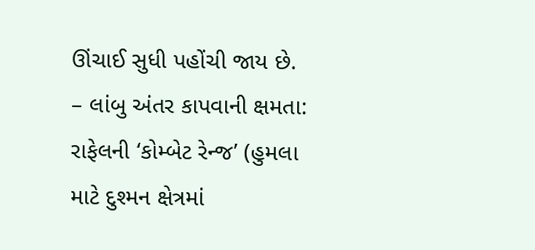ઊંચાઈ સુધી પહોંચી જાય છે.
– લાંબુ અંતર કાપવાની ક્ષમતા: રાફેલની ‘કોમ્બેટ રેન્જ’ (હુમલા માટે દુશ્મન ક્ષેત્રમાં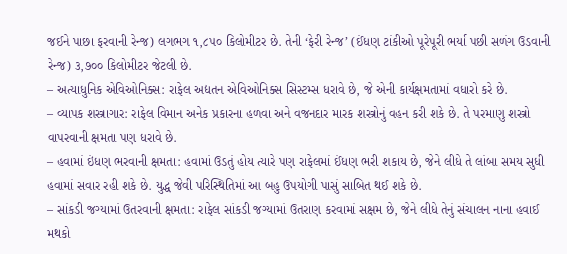જઈને પાછા ફરવાની રેન્જ) લગભગ ૧,૮૫૦ કિલોમીટર છે. તેની ‘ફેરી રેન્જ’ (ઈંધણ ટાંકીઓ પૂરેપૂરી ભર્યા પછી સળંગ ઉડવાની રેન્જ) ૩,૭૦૦ કિલોમીટર જેટલી છે.
– અત્યાધુનિક એવિઓનિક્સ: રાફેલ અદ્યતન એવિઓનિક્સ સિસ્ટમ્સ ધરાવે છે, જે એની કાર્યક્ષમતામાં વધારો કરે છે.
– વ્યાપક શસ્ત્રાગાર: રાફેલ વિમાન અનેક પ્રકારના હળવા અને વજનદાર મારક શસ્ત્રોનું વહન કરી શકે છે. તે પરમાણુ શસ્ત્રો વાપરવાની ક્ષમતા પણ ધરાવે છે.
– હવામાં ઇંધણ ભરવાની ક્ષમતા: હવામાં ઉડતું હોય ત્યારે પણ રાફેલમાં ઈંધણ ભરી શકાય છે, જેને લીધે તે લાંબા સમય સુધી હવામાં સવાર રહી શકે છે. યુદ્ધ જેવી પરિસ્થિતિમાં આ બહુ ઉપયોગી પાસું સાબિત થઈ શકે છે.
– સાંકડી જગ્યામાં ઉતરવાની ક્ષમતા: રાફેલ સાંકડી જગ્યામાં ઉતરાણ કરવામાં સક્ષમ છે, જેને લીધે તેનું સંચાલન નાના હવાઈ મથકો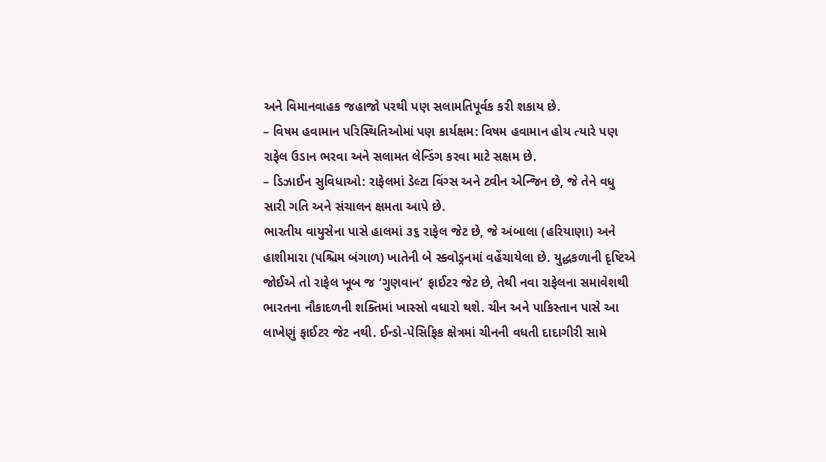અને વિમાનવાહક જહાજો પરથી પણ સલામતિપૂર્વક કરી શકાય છે.
– વિષમ હવામાન પરિસ્થિતિઓમાં પણ કાર્યક્ષમ: વિષમ હવામાન હોય ત્યારે પણ રાફેલ ઉડાન ભરવા અને સલામત લેન્ડિંગ કરવા માટે સક્ષમ છે.
– ડિઝાઈન સુવિધાઓ: રાફેલમાં ડેલ્ટા વિંગ્સ અને ટ્વીન એન્જિન છે, જે તેને વધુ સારી ગતિ અને સંચાલન ક્ષમતા આપે છે.
ભારતીય વાયુસેના પાસે હાલમાં ૩૬ રાફેલ જેટ છે, જે અંબાલા (હરિયાણા) અને હાશીમારા (પશ્ચિમ બંગાળ) ખાતેની બે સ્ક્વોડ્રનમાં વહેંચાયેલા છે. યુદ્ધકળાની દૃષ્ટિએ જોઈએ તો રાફેલ ખૂબ જ ‘ગુણવાન’ ફાઈટર જેટ છે, તેથી નવા રાફેલના સમાવેશથી ભારતના નૌકાદળની શક્તિમાં ખાસ્સો વધારો થશે. ચીન અને પાકિસ્તાન પાસે આ લાખેણું ફાઈટર જેટ નથી. ઈન્ડો-પેસિફિક ક્ષેત્રમાં ચીનની વધતી દાદાગીરી સામે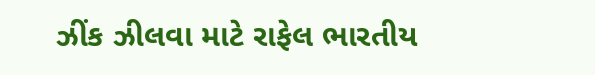ઝીંક ઝીલવા માટે રાફેલ ભારતીય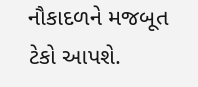નૌકાદળને મજબૂત ટેકો આપશે.